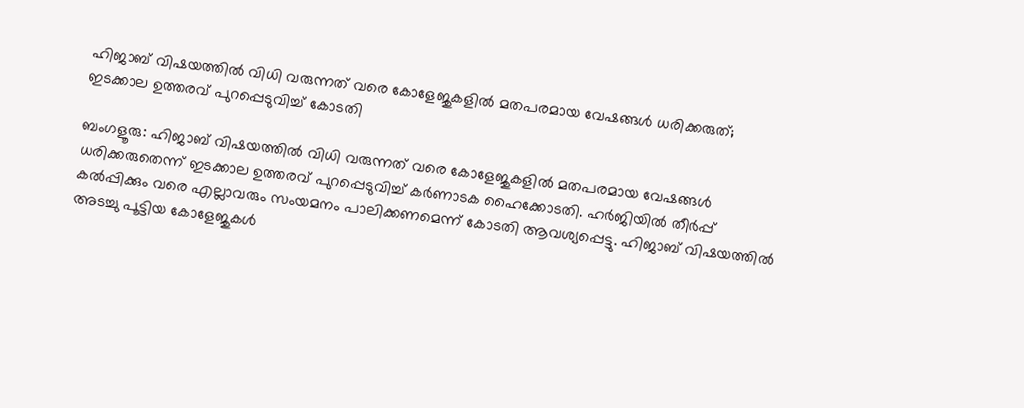ഹിജാബ് വിഷയത്തിൽ വിധി വരുന്നത് വരെ കോളേജുകളിൽ മതപരമായ വേഷങ്ങൾ ധരിക്കരുത്; ഇടക്കാല ഉത്തരവ് പുറപ്പെടുവിച്ച് കോടതി

ബംഗളൂരു: ഹിജാബ് വിഷയത്തിൽ വിധി വരുന്നത് വരെ കോളേജുകളിൽ മതപരമായ വേഷങ്ങൾ ധരിക്കരുതെന്ന് ഇടക്കാല ഉത്തരവ് പുറപ്പെടുവിച്ച് കർണാടക ഹൈക്കോടതി. ഹർജിയിൽ തീർപ്പ് കൽപ്പിക്കും വരെ എല്ലാവരും സംയമനം പാലിക്കണമെന്ന് കോടതി ആവശ്യപ്പെട്ടു. ഹിജാബ് വിഷയത്തിൽ അടച്ചു പൂട്ടിയ കോളേജുകൾ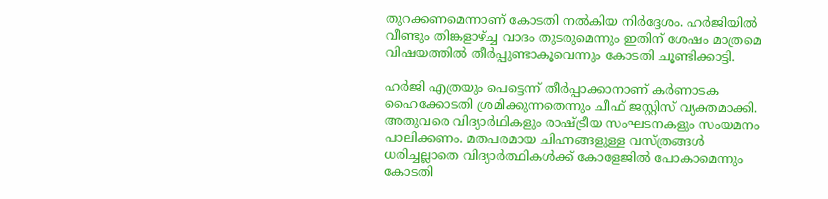തുറക്കണമെന്നാണ് കോടതി നൽകിയ നിർദ്ദേശം. ഹർജിയിൽ വീണ്ടും തിങ്കളാഴ്ച്ച വാദം തുടരുമെന്നും ഇതിന് ശേഷം മാത്രമെ വിഷയത്തിൽ തീർപ്പുണ്ടാകൂവെന്നും കോടതി ചൂണ്ടിക്കാട്ടി.

ഹർജി എത്രയും പെട്ടെന്ന് തീർപ്പാക്കാനാണ് കർണാടക ഹൈക്കോടതി ശ്രമിക്കുന്നതെന്നും ചീഫ് ജസ്റ്റിസ് വ്യക്തമാക്കി. അതുവരെ വിദ്യാർഥികളും രാഷ്ട്രീയ സംഘടനകളും സംയമനം പാലിക്കണം. മതപരമായ ചിഹ്നങ്ങളുള്ള വസ്ത്രങ്ങൾ ധരിച്ചല്ലാതെ വിദ്യാർത്ഥികൾക്ക് കോളേജിൽ പോകാമെന്നും കോടതി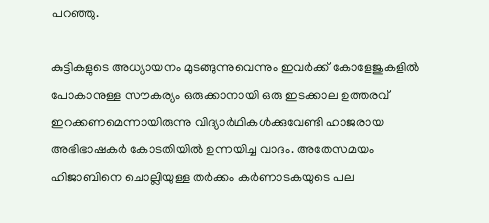പറഞ്ഞു.

കുട്ടികളുടെ അധ്യായനം മുടങ്ങുന്നുവെന്നും ഇവർക്ക് കോളേജുകളിൽ പോകാനുള്ള സൗകര്യം ഒരുക്കാനായി ഒരു ഇടക്കാല ഉത്തരവ് ഇറക്കണമെന്നായിരുന്നു വിദ്യാർഥികൾക്കുവേണ്ടി ഹാജരായ അഭിഭാഷകർ കോടതിയിൽ ഉന്നയിച്ച വാദം. അതേസമയം ഹിജാബിനെ ചൊല്ലിയുള്ള തർക്കം കർണാടകയുടെ പല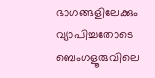ഭാഗങ്ങളിലേക്കും വ്യാപിച്ചതോടെ ബെംഗളൂരുവിലെ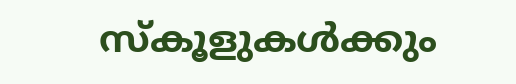സ്‌കൂളുകൾക്കും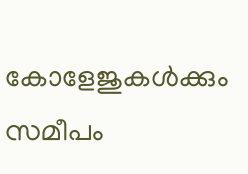കോളേജുകൾക്കും സമീപം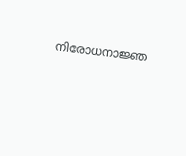നിരോധനാജ്ഞ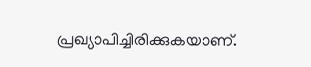പ്രഖ്യാപിച്ചിരിക്കുകയാണ്.